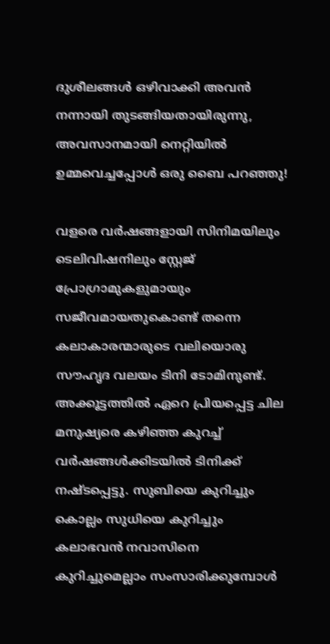ദുശീലങ്ങൾ ഒഴിവാക്കി അവൻ നന്നായി തുടങ്ങിയതായിരുന്നു, അവസാനമായി നെറ്റിയിൽ ഉമ്മവെച്ചപ്പോൾ ഒരു ബൈ പറഞ്ഞു!

വളരെ വർഷങ്ങളായി സിനിമയിലും ടെലിവിഷനിലും സ്റ്റേജ് പ്രോഗ്രാമുകളുമായും സജീവമായതുകൊണ്ട് തന്നെ കലാകാരന്മാരുടെ വലിയൊരു സൗഹൃദ വലയം ടിനി ടോമിനുണ്ട്. അക്കൂട്ടത്തിൽ ഏറെ പ്രിയപ്പെട്ട ചില മനുഷ്യരെ കഴിഞ്ഞ കുറച്ച് വർഷങ്ങൾക്കിടയിൽ ടിനിക്ക് നഷ്ടപ്പെട്ടു. സുബിയെ കുറിച്ചും കൊല്ലം സുധിയെ കുറിച്ചും കലാഭവൻ നവാസിനെ കുറിച്ചുമെല്ലാം സംസാരിക്കുമ്പോൾ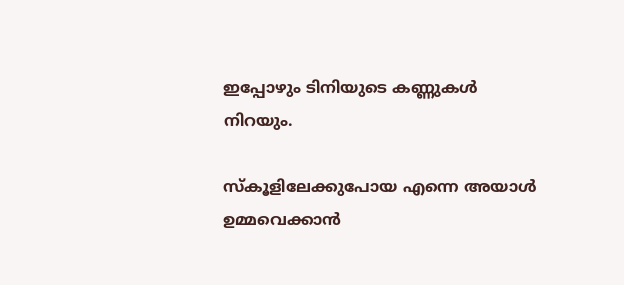ഇപ്പോഴും ടിനിയുടെ കണ്ണുകൾ നിറയും.

സ്കൂളിലേക്കുപോയ എന്നെ അയാൾ ഉമ്മവെക്കാൻ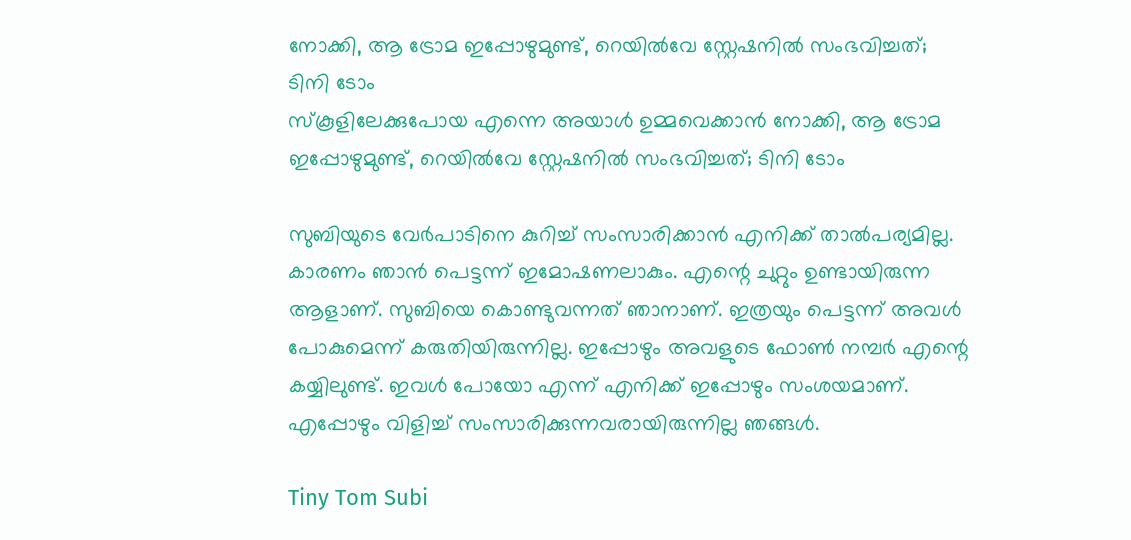നോക്കി, ആ ട്രോമ ഇപ്പോഴുമുണ്ട്, റെയിൽവേ സ്റ്റേഷനിൽ സംഭവിച്ചത്; ടിനി ടോം
സ്കൂളിലേക്കുപോയ എന്നെ അയാൾ ഉമ്മവെക്കാൻ നോക്കി, ആ ട്രോമ ഇപ്പോഴുമുണ്ട്, റെയിൽവേ സ്റ്റേഷനിൽ സംഭവിച്ചത്; ടിനി ടോം

സുബിയുടെ വേർപാടിനെ കുറിച്ച് സംസാരിക്കാൻ എനിക്ക് താൽപര്യമില്ല. കാരണം ഞാൻ പെട്ടന്ന് ഇമോഷണലാകും. എന്റെ ചുറ്റും ഉണ്ടായിരുന്ന ആളാണ്. സുബിയെ കൊണ്ടുവന്നത് ഞാനാണ്. ഇത്രയും പെട്ടന്ന് അവൾ പോകുമെന്ന് കരുതിയിരുന്നില്ല. ഇപ്പോഴും അവളുടെ ഫോൺ നമ്പർ എന്റെ കയ്യിലുണ്ട്. ഇവൾ പോയോ എന്ന് എനിക്ക് ഇപ്പോഴും സംശയമാണ്. എപ്പോഴും വിളിച്ച് സംസാരിക്കുന്നവരായിരുന്നില്ല ഞങ്ങൾ.

Tiny Tom Subi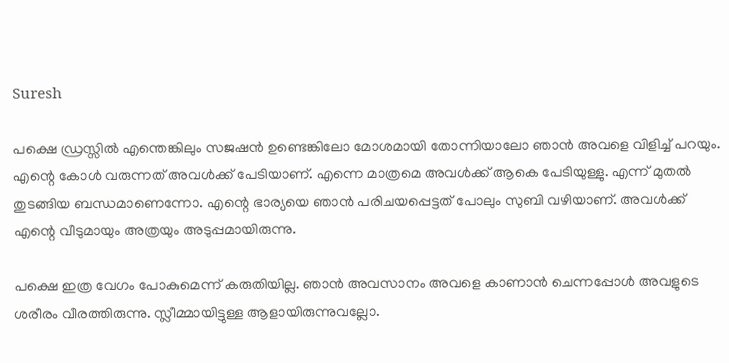Suresh

പക്ഷെ ഡ്രസ്സിൽ എന്തെങ്കിലും സജഷൻ ഉണ്ടെങ്കിലോ മോശമായി തോന്നിയാലോ ഞാൻ അവളെ വിളിച്ച് പറയും. എന്റെ കോൾ വരുന്നത് അവൾക്ക് പേടിയാണ്. എന്നെ മാത്രമെ അവൾക്ക് ആകെ പേടിയുള്ളു. എന്ന് മുതൽ തുടങ്ങിയ ബന്ധമാണെന്നോ. എന്റെ ഭാര്യയെ ഞാൻ പരിചയപ്പെട്ടത് പോലും സുബി വഴിയാണ്. അവൾക്ക് എന്റെ വീടുമായും അത്രയും അടുപ്പമായിരുന്നു.

പക്ഷെ ഇത്ര വേഗം പോകുമെന്ന് കരുതിയില്ല. ഞാൻ അവസാനം അവളെ കാണാൻ ചെന്നപ്പോൾ അവളുടെ ശരീരം വീരത്തിരുന്നു. സ്ലീമ്മായിട്ടുള്ള ആളായിരുന്നുവല്ലോ.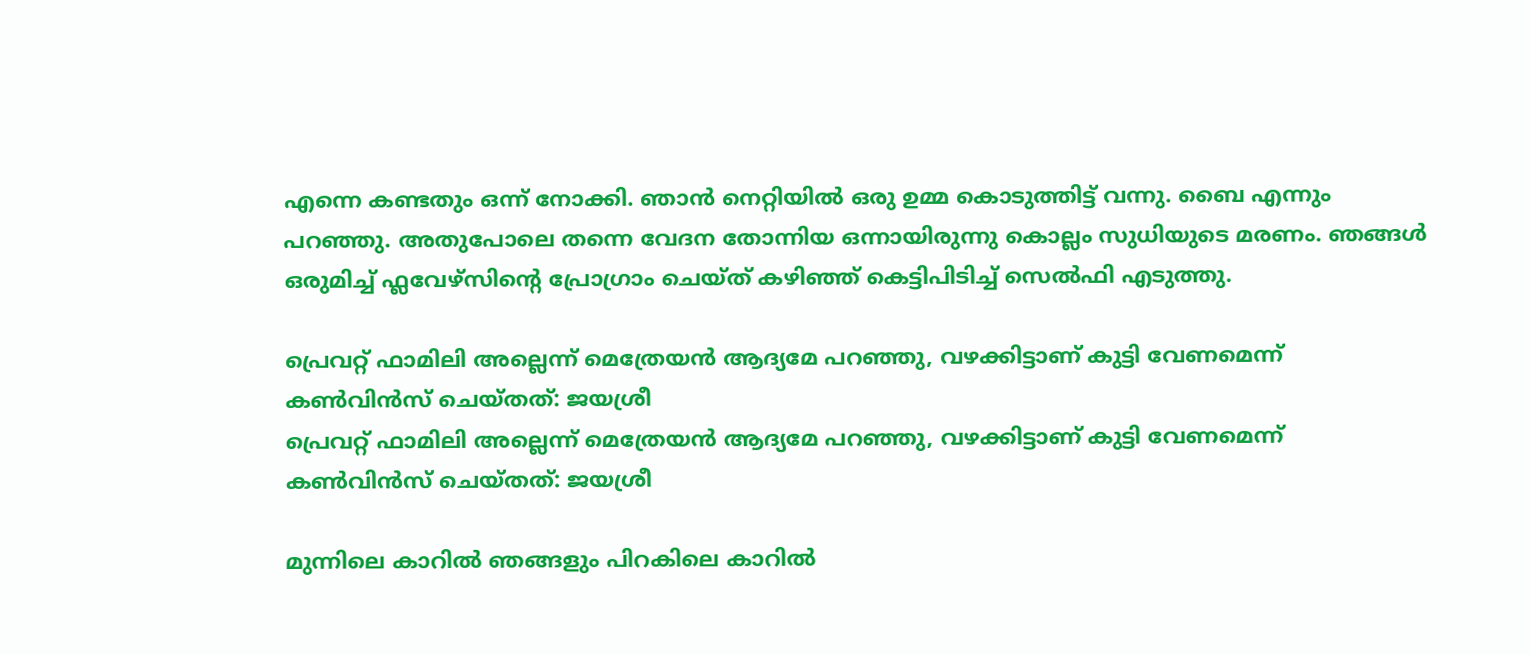എന്നെ കണ്ടതും ഒന്ന് നോക്കി. ഞാൻ നെറ്റിയിൽ ഒരു ഉമ്മ കൊടുത്തിട്ട് വന്നു. ബൈ എന്നും പറഞ്ഞു. അതുപോലെ തന്നെ വേദന തോന്നിയ ഒന്നായിരുന്നു കൊല്ലം സുധിയുടെ മരണം. ഞങ്ങൾ ഒരുമിച്ച് ഫ്ലവേഴ്സിന്റെ പ്രോഗ്രാം ചെയ്ത് കഴിഞ്ഞ് കെട്ടിപിടിച്ച് സെൽഫി എടുത്തു.

പ്രെവറ്റ് ഫാമിലി അല്ലെന്ന് മെത്രേയൻ ആദ്യമേ പറഞ്ഞു, വഴക്കിട്ടാണ് കുട്ടി വേണമെന്ന് കൺവിൻസ് ചെയ്തത്: ജയശ്രീ
പ്രെവറ്റ് ഫാമിലി അല്ലെന്ന് മെത്രേയൻ ആദ്യമേ പറഞ്ഞു, വഴക്കിട്ടാണ് കുട്ടി വേണമെന്ന് കൺവിൻസ് ചെയ്തത്: ജയശ്രീ

മുന്നിലെ കാറിൽ ഞങ്ങളും പിറകിലെ കാറിൽ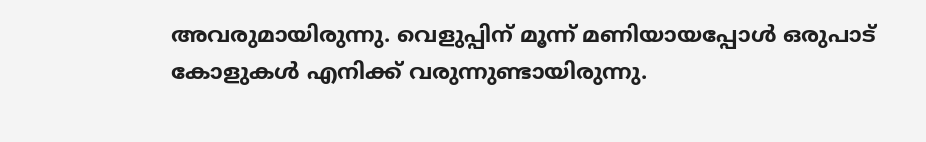അവരുമായിരുന്നു. വെളുപ്പിന് മൂന്ന് മണിയായപ്പോൾ ഒരുപാട് കോളുകൾ എനിക്ക് വരുന്നുണ്ടായിരുന്നു.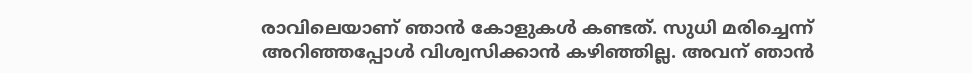രാവിലെയാണ് ‍ഞാൻ കോളുകൾ കണ്ടത്. സുധി മരിച്ചെന്ന് അറിഞ്ഞപ്പോൾ വിശ്വസിക്കാൻ കഴിഞ്ഞില്ല. അവന് ഞാൻ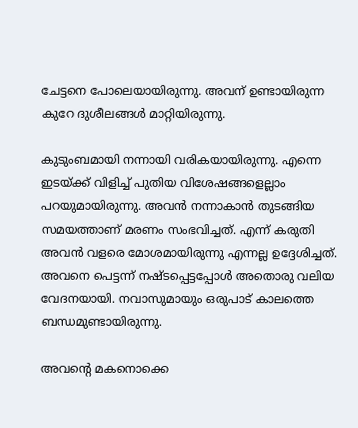ചേട്ടനെ പോലെയായിരുന്നു. അവന് ഉണ്ടായിരുന്ന കുറേ ദുശീലങ്ങൾ മാറ്റിയിരുന്നു.

കുടുംബമായി നന്നായി വരികയായിരുന്നു. എന്നെ ഇടയ്ക്ക് വിളിച്ച് പുതിയ വിശേഷങ്ങളെല്ലാം പറയുമായിരുന്നു. അവൻ നന്നാകാൻ തുടങ്ങിയ സമയത്താണ് മരണം സംഭവിച്ചത്. എന്ന് കരുതി അവൻ വളരെ മോശമായിരുന്നു എന്നല്ല ഉദ്ദേശിച്ചത്. അവനെ പെട്ടന്ന് നഷ്ടപ്പെട്ടപ്പോൾ അതൊരു വലിയ വേദനയായി. നവാസുമായും ഒരുപാട് കാലത്തെ ബന്ധമുണ്ടായിരുന്നു.

അവന്റെ മകനൊക്കെ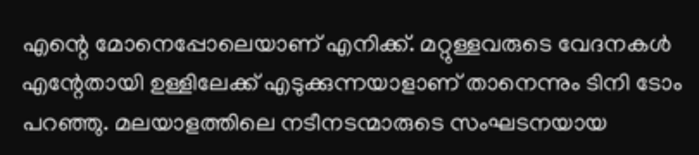എന്റെ മോനെപ്പോലെയാണ് എനിക്ക്. മറ്റുള്ളവരുടെ വേദനകൾ എന്റേതായി ഉള്ളിലേക്ക് എടുക്കുന്നയാളാണ് താനെന്നും ടിനി ടോം പറഞ്ഞു. മലയാളത്തിലെ നടീനടന്മാരുടെ സംഘടനയായ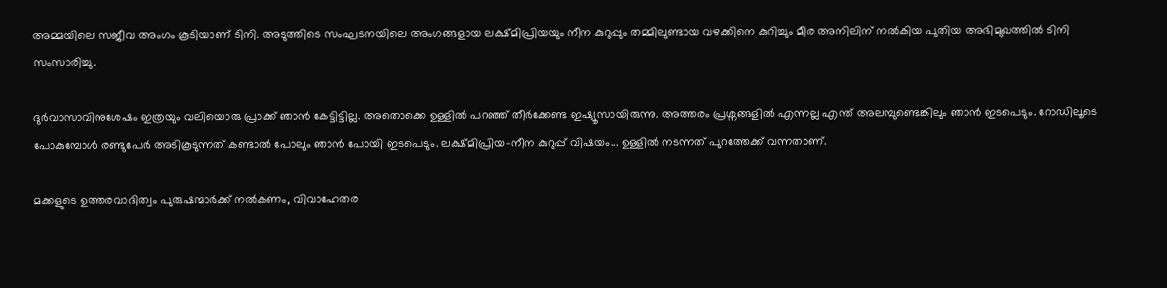അമ്മയിലെ സജീവ അംഗം കൂടിയാണ് ടിനി. അടുത്തിടെ സംഘടനയിലെ അംഗങ്ങളായ ലക്ഷ്മിപ്രിയയും നീന കുറുപ്പും തമ്മിലുണ്ടായ വഴക്കിനെ കുറിച്ചും മീര അനിലിന് നൽകിയ പുതിയ അഭിമുഖത്തിൽ ടിനി സംസാരിച്ചു.

ദുർവാസാവിനുശേഷം ഇത്രയും വലിയൊരു പ്രാക്ക് ഞാൻ കേട്ടിട്ടില്ല. അതൊക്കെ ഉള്ളിൽ പറഞ്ഞ് തീർക്കേണ്ട ഇഷ്യൂസായിരുന്നു. അത്തരം പ്രശ്നങ്ങളിൽ എന്നല്ല എന്ത് അലമ്പുണ്ടെങ്കിലും ‍ഞാൻ ഇടപെടും. റോഡിലൂടെ പോകുമ്പോൾ രണ്ടുപേർ അടികൂടുന്നത് കണ്ടാൽ പോലും ഞാൻ പോയി ഇടപെടും. ലക്ഷ്മിപ്രിയ-നീന കുറുപ്പ് വിഷയം... ഉള്ളിൽ നടന്നത് പുറത്തേക്ക് വന്നതാണ്.

മക്കളുടെ ഉത്തരവാദിത്വം പുരുഷന്മാർക്ക് നൽകണം, വിവാഹേതര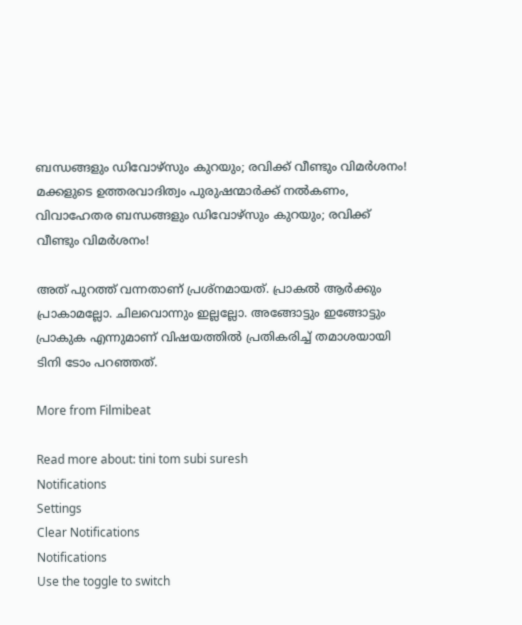ബന്ധങ്ങളും ഡിവോഴ്സും കുറയും; രവിക്ക് വീണ്ടും വിമർശനം!
മക്കളുടെ ഉത്തരവാദിത്വം പുരുഷന്മാർക്ക് നൽകണം, വിവാഹേതര ബന്ധങ്ങളും ഡിവോഴ്സും കുറയും; രവിക്ക് വീണ്ടും വിമർശനം!

അത് പുറത്ത് വന്നതാണ് പ്രശ്നമായത്. പ്രാകൽ ആർക്കും പ്രാകാമല്ലോ. ചിലവൊന്നും ഇല്ലല്ലോ. അങ്ങോട്ടും ഇങ്ങോട്ടും പ്രാകുക എന്നുമാണ് വിഷയത്തിൽ പ്രതികരിച്ച് തമാശയായി ടിനി ടോം പറഞ്ഞത്.

More from Filmibeat

Read more about: tini tom subi suresh
Notifications
Settings
Clear Notifications
Notifications
Use the toggle to switch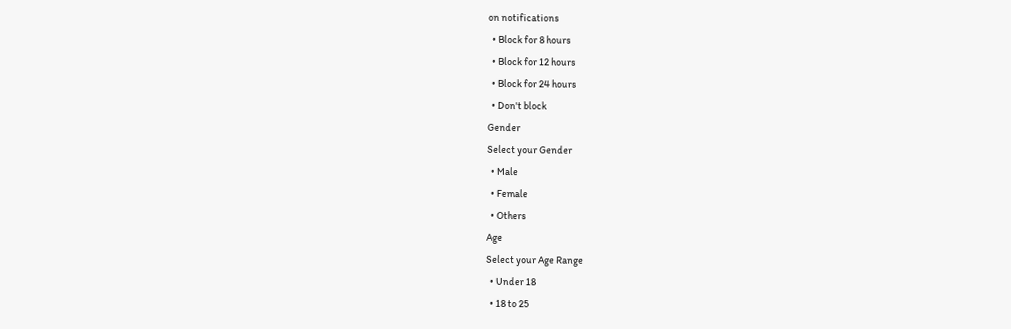on notifications
  • Block for 8 hours
  • Block for 12 hours
  • Block for 24 hours
  • Don't block
Gender
Select your Gender
  • Male
  • Female
  • Others
Age
Select your Age Range
  • Under 18
  • 18 to 25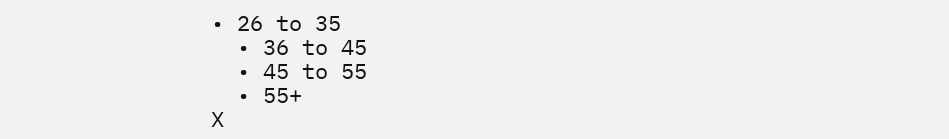• 26 to 35
  • 36 to 45
  • 45 to 55
  • 55+
X